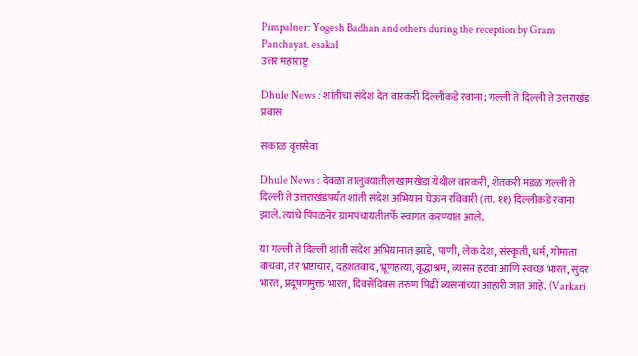Pimpalner: Yogesh Badhan and others during the reception by Gram Panchayat. esakal
उत्तर महाराष्ट्र

Dhule News : शांतीचा संदेश देत वारकरी दिल्लीकडे रवाना; गल्ली ते दिल्ली ते उत्तराखंड प्रवास

सकाळ वृत्तसेवा

Dhule News : देवळा तालुक्यातील खामखेडा येथील वारकरी, शेतकरी मंडळ गल्ली ते दिल्ली ते उत्तराखंडपर्यंत शांती संदेश अभियान घेऊन रविवारी (ता. ११) दिल्लीकडे रवाना झाले. त्यांचे पिंपळनेर ग्रामपंचायतीतर्फे स्वागत करण्यात आले.

या गल्ली ते दिल्ली शांती संदेश अभियानात झाडे, पाणी, लेक देश, संस्कृती, धर्म, गोमाता वाचवा, तर भ्रष्टाचार, दहशतवाद, भ्रूणहत्या, वृद्धाश्रम, व्यसन हटवा आणि स्वच्छ भारत, सुंदर भारत, प्रदूषणमुक्त भारत, दिवसेंदिवस तरुण पिढी व्यसनांच्या आहारी जात आहे. (Varkari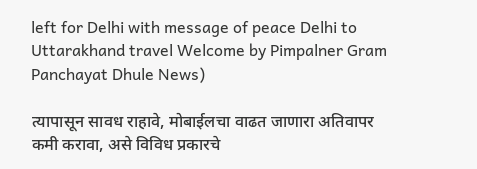left for Delhi with message of peace Delhi to Uttarakhand travel Welcome by Pimpalner Gram Panchayat Dhule News)

त्यापासून सावध राहावे, मोबाईलचा वाढत जाणारा अतिवापर कमी करावा, असे विविध प्रकारचे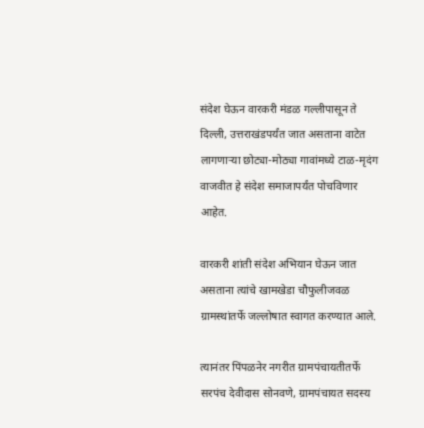संदेश घेऊन वारकरी मंडळ गल्लीपासून ते दिल्ली, उत्तराखंडपर्यंत जात असताना वाटेत लागणाऱ्या छोट्या-मोठ्या गावांमध्ये टाळ-मृदंग वाजवीत हे संदेश समाजापर्यंत पोचविणार आहेत.

वारकरी शांती संदेश अभियान घेऊन जात असताना त्यांचे खामखेडा चौफुलीजवळ ग्रामस्थांतर्फे जल्लोषात स्वागत करण्यात आले.

त्यानंतर पिंपळनेर नगरीत ग्रामपंचायतीतर्फे सरपंच देवीदास सोनवणे, ग्रामपंचायत सदस्य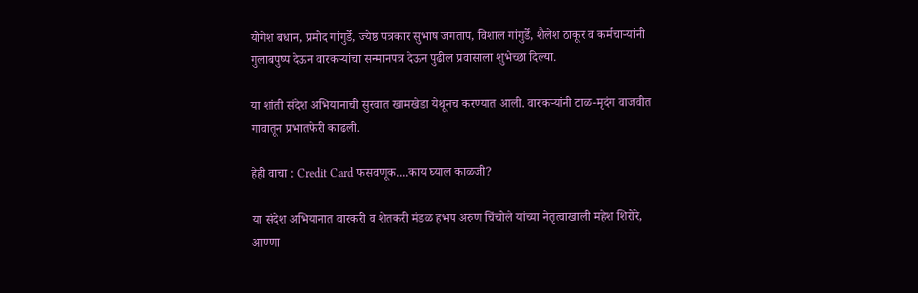योगेश बधान, प्रमोद गांगुर्डे, ज्येष्ठ पत्रकार सुभाष जगताप, विशाल गांगुर्डे, शैलेश ठाकूर व कर्मचाऱ्यांनी गुलाबपुष्प देऊन वारकऱ्यांचा सन्मानपत्र देऊन पुढील प्रवासाला शुभेच्छा दिल्या.

या शांती संदेश अभियानाची सुरवात खामखेडा येथूनच करण्यात आली. वारकऱ्यांनी टाळ-मृदंग वाजवीत गावातून प्रभातफेरी काढली.

हेही वाचा : Credit Card फसवणूक....काय घ्याल काळजी?

या संदेश अभियानात वारकरी व शेतकरी मंडळ हभप अरुण चिंचोले यांच्या नेतृत्वाखाली महेश शिरोरे, आण्णा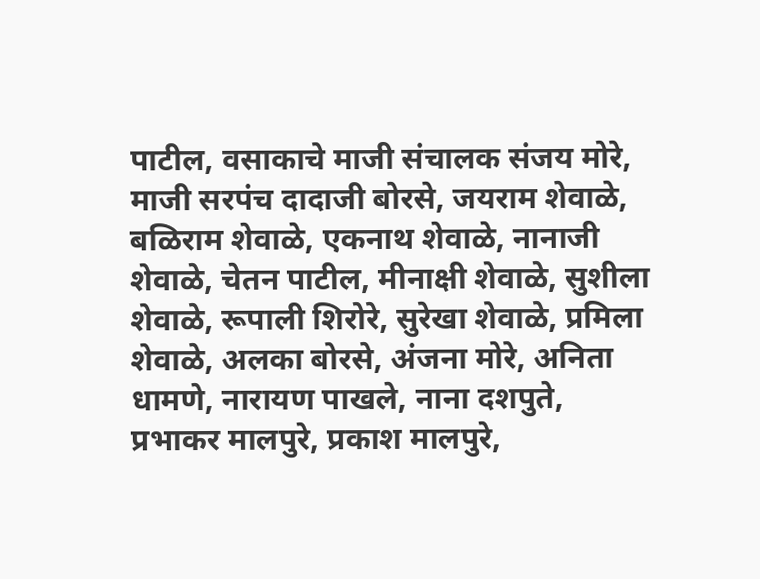पाटील, वसाकाचे माजी संचालक संजय मोरे, माजी सरपंच दादाजी बोरसे, जयराम शेवाळे, बळिराम शेवाळे, एकनाथ शेवाळे, नानाजी शेवाळे, चेतन पाटील, मीनाक्षी शेवाळे, सुशीला शेवाळे, रूपाली शिरोरे, सुरेखा शेवाळे, प्रमिला शेवाळे, अलका बोरसे, अंजना मोरे, अनिता धामणे, नारायण पाखले, नाना दशपुते, प्रभाकर मालपुरे, प्रकाश मालपुरे,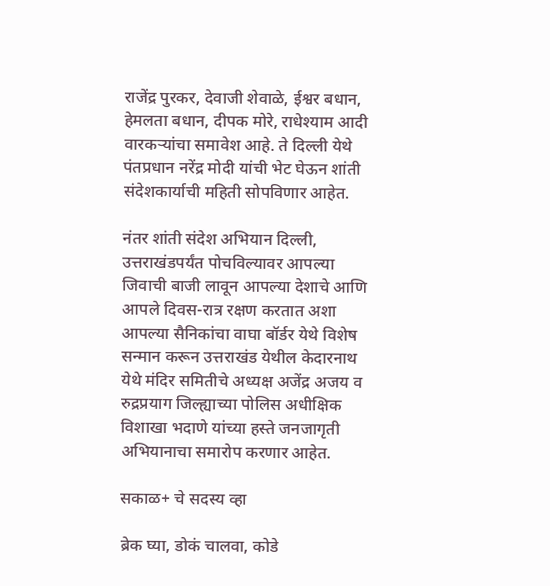राजेंद्र पुरकर, देवाजी शेवाळे, ईश्वर बधान, हेमलता बधान, दीपक मोरे, राधेश्याम आदी वारकऱ्यांचा समावेश आहे. ते दिल्ली येथे पंतप्रधान नरेंद्र मोदी यांची भेट घेऊन शांती संदेशकार्याची महिती सोपविणार आहेत.

नंतर शांती संदेश अभियान दिल्ली, उत्तराखंडपर्यंत पोचविल्यावर आपल्या जिवाची बाजी लावून आपल्या देशाचे आणि आपले दिवस-रात्र रक्षण करतात अशा आपल्या सैनिकांचा वाघा बॉर्डर येथे विशेष सन्मान करून उत्तराखंड येथील केदारनाथ येथे मंदिर समितीचे अध्यक्ष अजेंद्र अजय व रुद्रप्रयाग जिल्ह्याच्या पोलिस अधीक्षिक विशाखा भदाणे यांच्या हस्ते जनजागृती अभियानाचा समारोप करणार आहेत.

सकाळ+ चे सदस्य व्हा

ब्रेक घ्या, डोकं चालवा, कोडे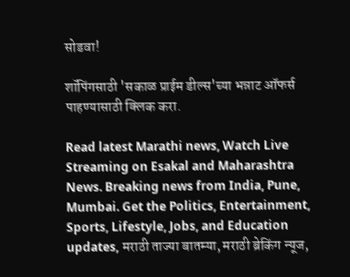सोडवा!

शॉपिंगसाठी 'सकाळ प्राईम डील्स'च्या भन्नाट ऑफर्स पाहण्यासाठी क्लिक करा.

Read latest Marathi news, Watch Live Streaming on Esakal and Maharashtra News. Breaking news from India, Pune, Mumbai. Get the Politics, Entertainment, Sports, Lifestyle, Jobs, and Education updates, मराठी ताज्या बातम्या, मराठी ब्रेकिंग न्यूज,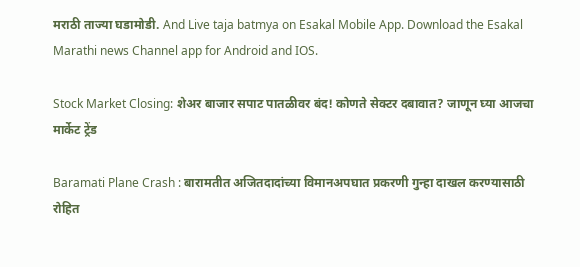मराठी ताज्या घडामोडी. And Live taja batmya on Esakal Mobile App. Download the Esakal Marathi news Channel app for Android and IOS.

Stock Market Closing: शेअर बाजार सपाट पातळीवर बंद! कोणते सेक्टर दबावात? जाणून घ्या आजचा मार्केट ट्रेंड

Baramati Plane Crash : बारामतीत अजितदादांच्या विमानअपघात प्रकरणी गुन्हा दाखल करण्यासाठी रोहित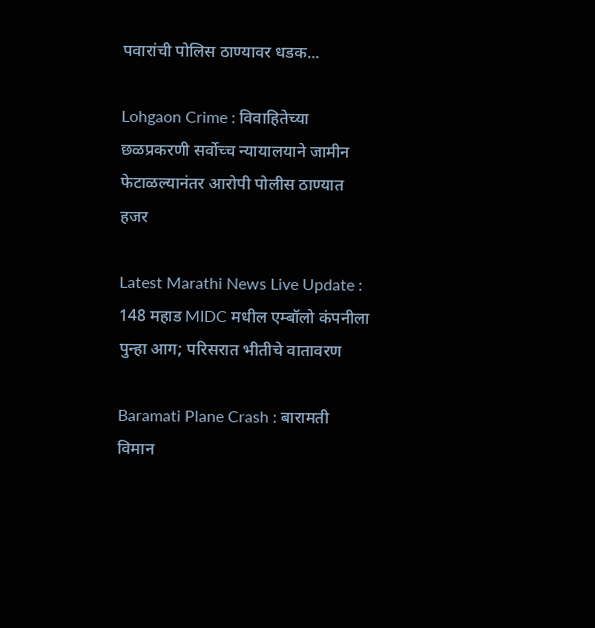पवारांची पोलिस ठाण्यावर धडक...

Lohgaon Crime : विवाहितेच्या छळप्रकरणी सर्वोच्च न्यायालयाने जामीन फेटाळल्यानंतर आरोपी पोलीस ठाण्यात हजर

Latest Marathi News Live Update : 148 महाड MIDC मधील एम्बॉलो कंपनीला पुन्हा आग; परिसरात भीतीचे वातावरण

Baramati Plane Crash : बारामती विमान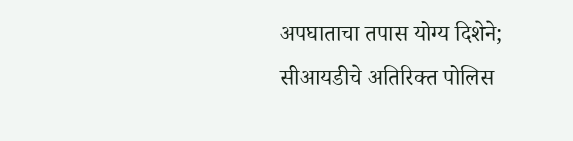अपघाताचा तपास योग्य दिशेने; सीआयडीचे अतिरिक्त पोलिस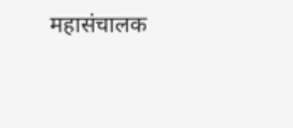महासंचालक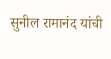सुनील रामानंद यांची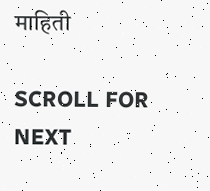माहिती

SCROLL FOR NEXT